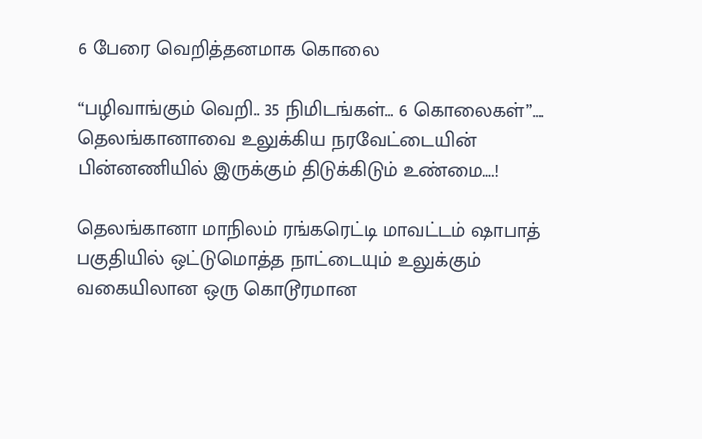6 பேரை வெறித்தனமாக கொலை

“பழிவாங்கும் வெறி.. 35 நிமிடங்கள்… 6 கொலைகள்”…. தெலங்கானாவை உலுக்கிய நரவேட்டையின் பின்னணியில் இருக்கும் திடுக்கிடும் உண்மை….!

தெலங்கானா மாநிலம் ரங்கரெட்டி மாவட்டம் ஷாபாத் பகுதியில் ஒட்டுமொத்த நாட்டையும் உலுக்கும் வகையிலான ஒரு கொடூரமான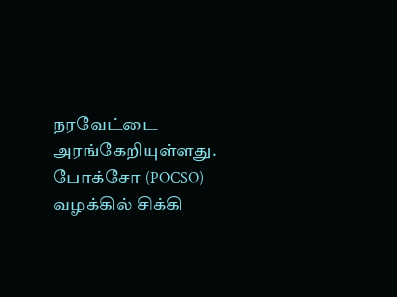நரவேட்டை அரங்கேறியுள்ளது. போக்சோ (POCSO) வழக்கில் சிக்கி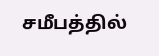சமீபத்தில்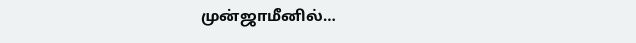முன்ஜாமீனில்…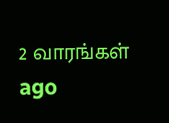2 வாரங்கள் ago